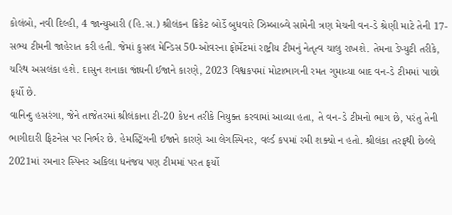કોલંબો, નવી દિલ્હી, 4 જાન્યુઆરી (હિ.સ.) શ્રીલંકન ક્રિકેટ બોર્ડે બુધવારે ઝિમ્બાબ્વે સામેની ત્રણ મેચની વન-ડે શ્રેણી માટે તેની 17-સભ્ય ટીમની જાહેરાત કરી હતી. જેમાં કુસલ મેન્ડિસ 50-ઓવરના ફોર્મેટમાં રાષ્ટ્રીય ટીમનું નેતૃત્વ ચાલુ રાખશે. તેમના ડેપ્યુટી તરીકે, ચરિથ અસલંકા હશે. દાસુન શનાકા જાંઘની ઈજાને કારણે, 2023 વિશ્વકપમાં મોટાભાગની રમત ગુમાવ્યા બાદ વન-ડે ટીમમાં પાછો ફર્યો છે.
વાનિન્દુ હસરંગા, જેને તાજેતરમાં શ્રીલંકાના ટી-20 કેપ્ટન તરીકે નિયુક્ત કરવામાં આવ્યા હતા, તે વન-ડે ટીમનો ભાગ છે, પરંતુ તેની ભાગીદારી ફિટનેસ પર નિર્ભર છે. હેમસ્ટ્રિંગની ઈજાને કારણે આ લેગસ્પિનર, વર્લ્ડ કપમાં રમી શક્યો ન હતો. શ્રીલંકા તરફથી છેલ્લે 2021માં રમનાર સ્પિનર અકિલા ધનંજય પણ ટીમમાં પરત ફર્યો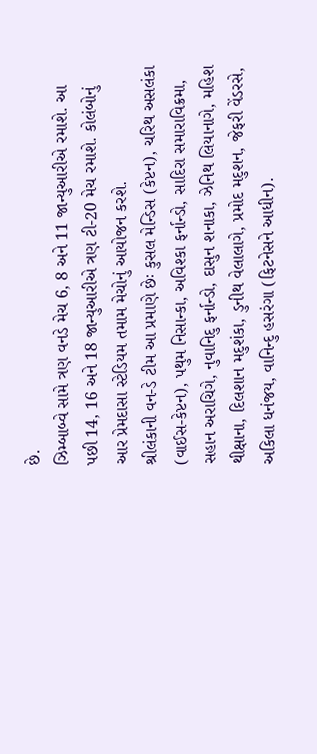છે.
ઝિમ્બાબ્વે સામે ત્રણ વનડે મેચ 6, 8 અને 11 જાન્યુઆરીએ રમાશે. આ પછી 14, 16 અને 18 જાન્યુઆરીએ ત્રણ ટી-20 મેચ રમાશે. કોલંબોનું આર પ્રેમદાસા સ્ટેડિયમ તમામ મેચોનું આયોજન કરશે.
શ્રીલંકાની વન-ડે ટીમ આ પ્રમાણે છેઃ કુસલ મેન્ડિસ (કેપ્ટન), ચરિથ અસલંકા (વાઈસ-કેપ્ટન), પથુમ નિસાન્કા, અવિશ્કા ફર્નાન્ડો, સાદિરા સમારાવિક્રમા, સહાન અરાચિગે, નુવાનિદુ ફર્નાન્ડો, દાસુન શનાકા, ઝેનિથ લિયાનાગે, મહિશ થીક્ષાના, દિલશાન મદુશંકા, ડુનીથ વેલાલાગે, પ્રમોદ મદુશન, જેફરી વેંડરસે, અકિલા ધનંજય, વાનિન્દુ હસરંગા (ફિટનેસને આધીન).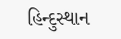હિન્દુસ્થાન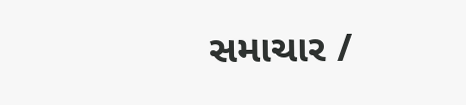સમાચાર /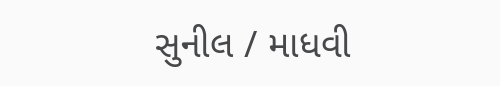સુનીલ / માધવી